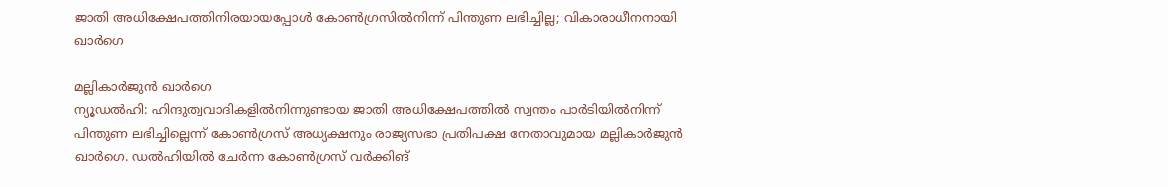ജാതി അധിക്ഷേപത്തിനിരയായപ്പോൾ കോൺഗ്രസിൽനിന്ന് പിന്തുണ ലഭിച്ചില്ല; വികാരാധീനനായി ഖാർഗെ

മല്ലികാർജുൻ ഖാർഗെ
ന്യൂഡൽഹി: ഹിന്ദുത്വവാദികളിൽനിന്നുണ്ടായ ജാതി അധിക്ഷേപത്തിൽ സ്വന്തം പാർടിയിൽനിന്ന് പിന്തുണ ലഭിച്ചില്ലെന്ന് കോൺഗ്രസ് അധ്യക്ഷനും രാജ്യസഭാ പ്രതിപക്ഷ നേതാവുമായ മല്ലികാർജുൻ ഖാർഗെ. ഡൽഹിയിൽ ചേർന്ന കോൺഗ്രസ് വർക്കിങ്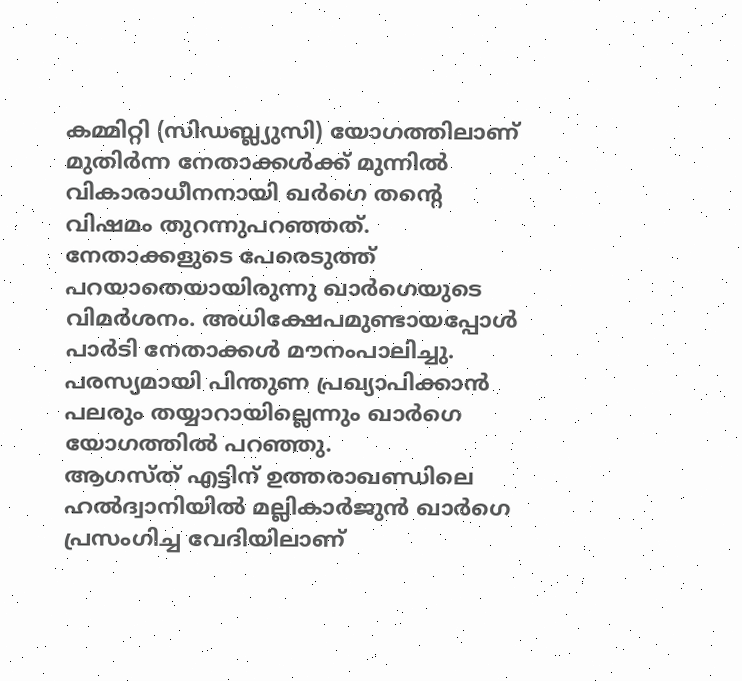കമ്മിറ്റി (സിഡബ്ല്യുസി) യോഗത്തിലാണ് മുതിർന്ന നേതാക്കൾക്ക് മുന്നിൽ വികാരാധീനനായി ഖർഗെ തന്റെ വിഷമം തുറന്നുപറഞ്ഞത്.
നേതാക്കളുടെ പേരെടുത്ത് പറയാതെയായിരുന്നു ഖാർഗെയുടെ വിമർശനം. അധിക്ഷേപമുണ്ടായപ്പോൾ പാർടി നേതാക്കൾ മൗനംപാലിച്ചു. പരസ്യമായി പിന്തുണ പ്രഖ്യാപിക്കാൻ പലരും തയ്യാറായില്ലെന്നും ഖാർഗെ യോഗത്തിൽ പറഞ്ഞു.
ആഗസ്ത് എട്ടിന് ഉത്തരാഖണ്ഡിലെ ഹൽദ്വാനിയിൽ മല്ലികാർജുൻ ഖാർഗെ പ്രസംഗിച്ച വേദിയിലാണ്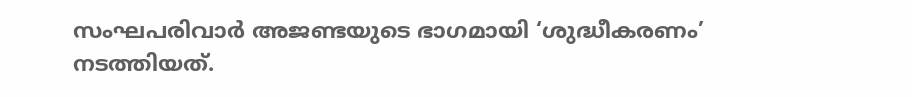സംഘപരിവാർ അജണ്ടയുടെ ഭാഗമായി ‘ശുദ്ധീകരണം’ നടത്തിയത്.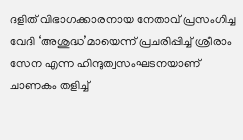ദളിത് വിഭാഗക്കാരനായ നേതാവ് പ്രസംഗിച്ച വേദി ‘അശുദ്ധ’മായെന്ന് പ്രചരിപ്പിച്ച് ശ്രീരാം സേന എന്ന ഹിന്ദുത്വസംഘടനയാണ് ചാണകം തളിച്ച്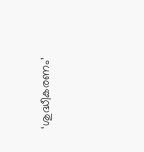‘ശുദ്ധീകരണം’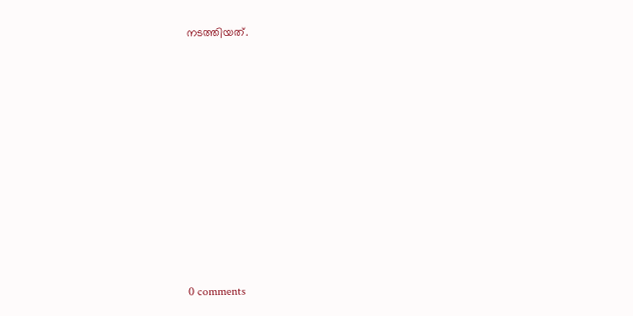നടത്തിയത്.










0 comments